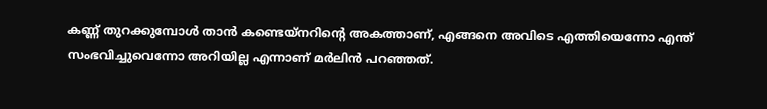കണ്ണ് തുറക്കുമ്പോൾ താൻ കണ്ടെയ്‍നറിന്റെ അകത്താണ്, എങ്ങനെ അവിടെ എത്തിയെന്നോ എന്ത് സംഭവിച്ചുവെന്നോ അറിയില്ല എന്നാണ് മർലിൻ പറഞ്ഞത്.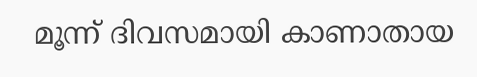മൂന്ന് ദിവസമായി കാണാതായ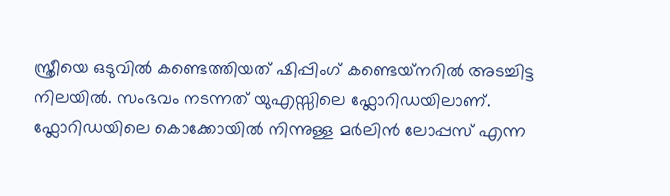സ്ത്രീയെ ഒടുവിൽ കണ്ടെത്തിയത് ഷിപ്പിംഗ് കണ്ടെയ്‍നറിൽ അടച്ചിട്ട നിലയിൽ. സംഭവം നടന്നത് യുഎസ്സിലെ ഫ്ലോറിഡയിലാണ്. ഫ്ലോറിഡയിലെ കൊക്കോയിൽ നിന്നുള്ള മർലിൻ ലോപ്പസ് എന്ന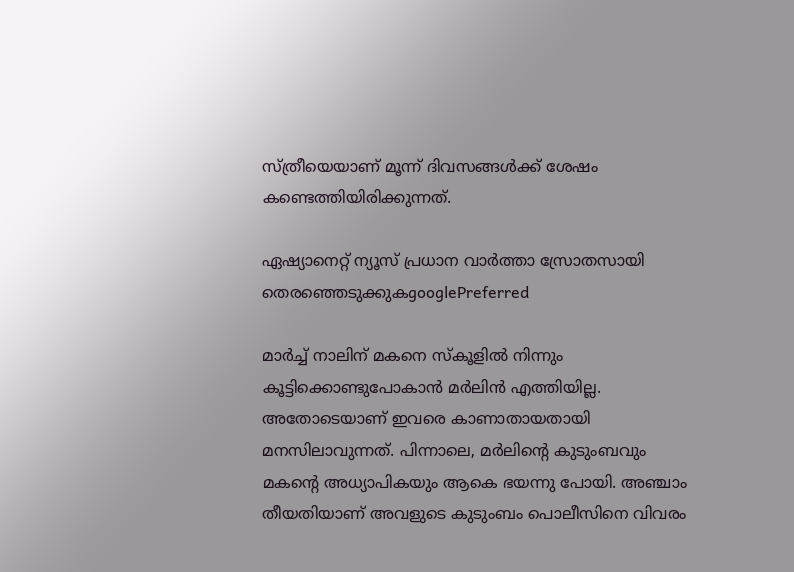സ്ത്രീയെയാണ് മൂന്ന് ദിവസങ്ങൾക്ക് ശേഷം കണ്ടെത്തിയിരിക്കുന്നത്.

ഏഷ്യാനെറ്റ് ന്യൂസ് പ്രധാന വാർത്താ സ്രോതസായി തെരഞ്ഞെടുക്കുകgooglePreferred

മാർച്ച് നാലിന് മകനെ സ്കൂളിൽ നിന്നും കൂട്ടിക്കൊണ്ടുപോകാൻ മർലിൻ എത്തിയില്ല. അതോടെയാണ് ഇവരെ കാണാതായതായി മനസിലാവുന്നത്. പിന്നാലെ, മർലിന്റെ കുടുംബവും മകന്റെ അധ്യാപികയും ആകെ ഭയന്നു പോയി. അഞ്ചാം തീയതിയാണ് അവളുടെ കുടുംബം പൊലീസിനെ വിവരം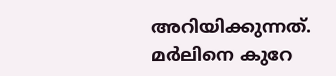അറിയിക്കുന്നത്. മർലിനെ കുറേ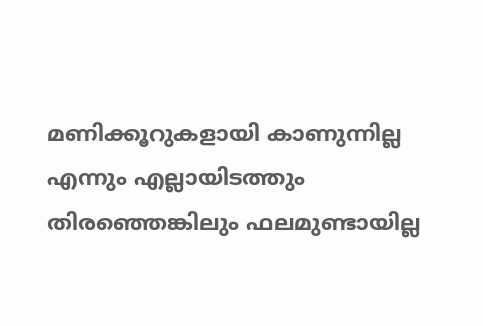മണിക്കൂറുകളായി കാണുന്നില്ല എന്നും എല്ലായിടത്തും തിരഞ്ഞെങ്കിലും ഫലമുണ്ടായില്ല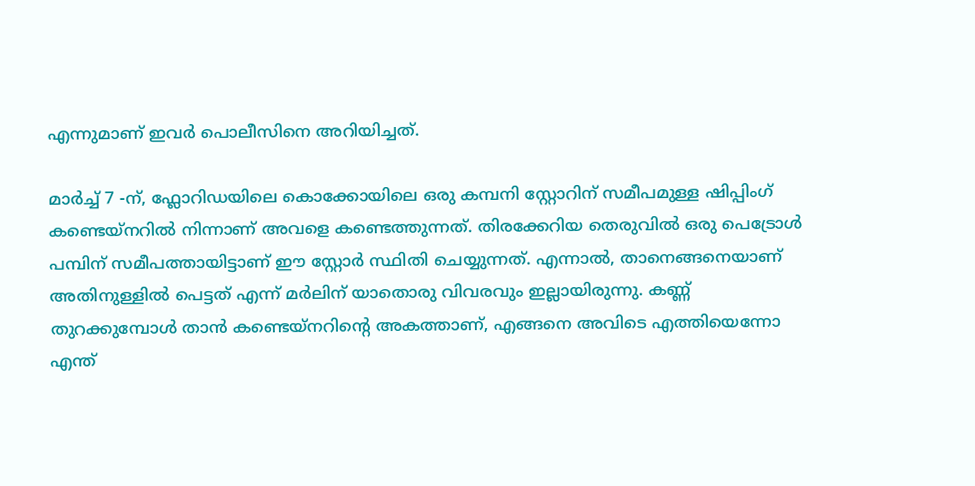എന്നുമാണ് ഇവർ പൊലീസിനെ അറിയിച്ചത്.

മാർച്ച് 7 -ന്, ഫ്ലോറിഡയിലെ കൊക്കോയിലെ ഒരു കമ്പനി സ്റ്റോറിന് സമീപമുള്ള ഷിപ്പിംഗ് കണ്ടെയ്‌നറിൽ നിന്നാണ് അവളെ കണ്ടെത്തുന്നത്. തിരക്കേറിയ തെരുവിൽ ഒരു പെട്രോൾ പമ്പിന് സമീപത്തായിട്ടാണ് ഈ സ്റ്റോർ സ്ഥിതി ചെയ്യുന്നത്. എന്നാൽ, താനെങ്ങനെയാണ് അതിനുള്ളിൽ പെട്ടത് എന്ന് മർലിന് യാതൊരു വിവരവും ഇല്ലായിരുന്നു. കണ്ണ് തുറക്കുമ്പോൾ താൻ കണ്ടെയ്‍നറിന്റെ അകത്താണ്, എങ്ങനെ അവിടെ എത്തിയെന്നോ എന്ത്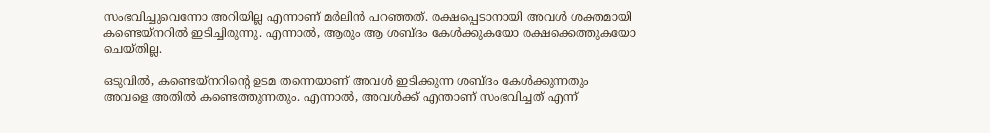സംഭവിച്ചുവെന്നോ അറിയില്ല എന്നാണ് മർലിൻ പറഞ്ഞത്. രക്ഷപ്പെടാനായി അവൾ ശക്തമായി കണ്ടെയ്നറിൽ ഇടിച്ചിരുന്നു. എന്നാൽ, ആരും ആ ശബ്ദം കേൾക്കുകയോ രക്ഷക്കെത്തുകയോ ചെയ്തില്ല.

ഒടുവിൽ, കണ്ടെയ്നറിന്റെ ഉടമ തന്നെയാണ് അവൾ ഇടിക്കുന്ന ശബ്ദം കേൾക്കുന്നതും അവളെ അതിൽ കണ്ടെത്തുന്നതും. എന്നാൽ, അവൾക്ക് എന്താണ് സംഭവിച്ചത് എന്ന്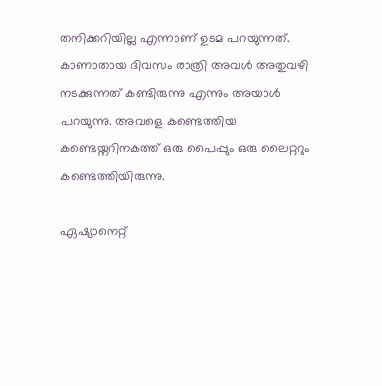തനിക്കറിയില്ല എന്നാണ് ഉടമ പറയുന്നത്. കാണാതായ ദിവസം രാത്രി അവൾ അതുവഴി നടക്കുന്നത് കണ്ടിരുന്നു എന്നും അയാൾ പറയുന്നു. അവളെ കണ്ടെത്തിയ കണ്ടെയ്നറിനകത്ത് ഒരു പൈപ്പും ഒരു ലൈറ്ററും കണ്ടെത്തിയിരുന്നു.

ഏഷ്യാനെറ്റ്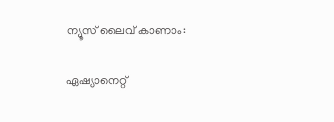ന്യൂസ് ലൈവ് കാണാം:

ഏഷ്യാനെറ്റ്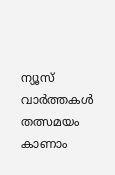ന്യൂസ് വാർത്തകൾ തത്സമയം കാണാം